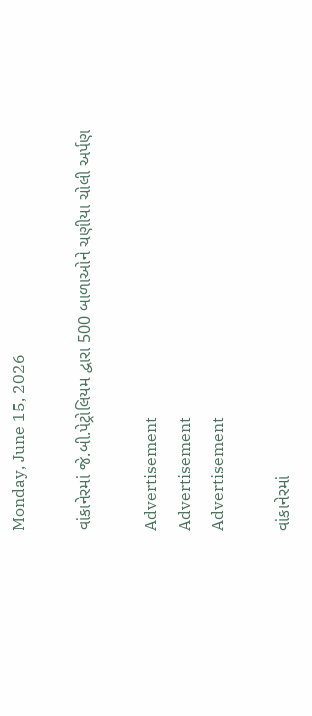Monday, June 15, 2026

વાંકાનેરમાં જે.બી.પેટ્રોલિયમ દ્વારા 500 બાળાઓને ચણીયા ચોલી અર્પણ

Advertisement
Advertisement
Advertisement

વાંકાનેરમાં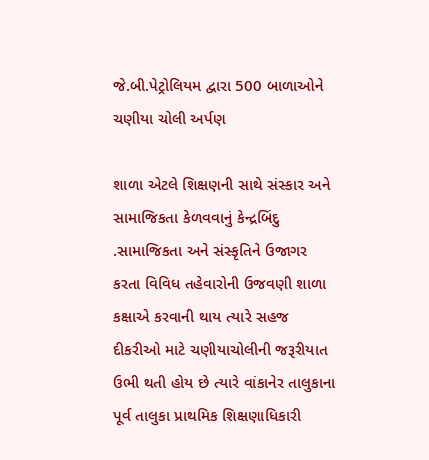જે.બી.પેટ્રોલિયમ દ્વારા 500 બાળાઓને ચણીયા ચોલી અર્પણ

શાળા એટલે શિક્ષણની સાથે સંસ્કાર અને સામાજિકતા કેળવવાનું કેન્દ્રબિંદુ .સામાજિકતા અને સંસ્કૃતિને ઉજાગર કરતા વિવિધ તહેવારોની ઉજવણી શાળા કક્ષાએ કરવાની થાય ત્યારે સહજ દીકરીઓ માટે ચણીયાચોલીની જરૂરીયાત ઉભી થતી હોય છે ત્યારે વાંકાનેર તાલુકાના પૂર્વ તાલુકા પ્રાથમિક શિક્ષણાધિકારી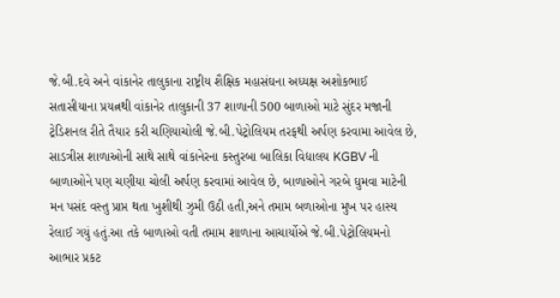જે.બી.દવે અને વાંકાનેર તાલુકાના રાષ્ટ્રીય શૈક્ષિક મહાસંઘના અધ્યક્ષ અશોકભાઈ સતાસીયાના પ્રયત્નથી વાંકાનેર તાલુકાની 37 શાળાની 500 બાળાઓ માટે સુંદર મજાની ટ્રેડિશનલ રીતે તૈયાર કરી ચણિયાચોલી જે.બી.પેટ્રોલિયમ તરફથી અર્પણ કરવામા આવેલ છે, સાડત્રીસ શાળાઓની સાથે સાથે વાંકાનેરના કસ્તુરબા બાલિકા વિદ્યાલય KGBV ની બાળાઓને પણ ચણીયા ચોલી અર્પણ કરવામાં આવેલ છે, બાળાઓને ગરબે ઘુમવા માટેની મન પસંદ વસ્તુ પ્રાપ્ત થતા ખુશીથી ઝુમી ઉઠી હતી,અને તમામ બળાઓના મુખ પર હાસ્ય રેલાઈ ગયું હતું.આ તકે બાળાઓ વતી તમામ શાળાના આચાર્યોએ જે.બી.પેટ્રોલિયમનો આભાર પ્રકટ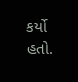કર્યો હતો.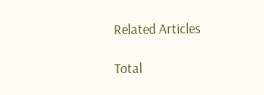Related Articles

Total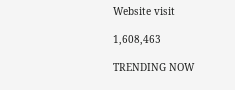Website visit

1,608,463

TRENDING NOW